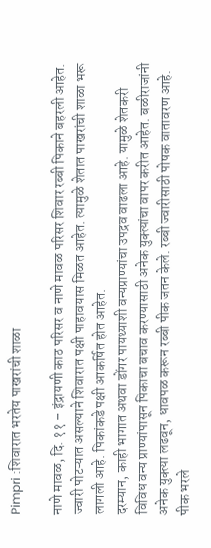Pimpri :शिवारात भरतेय पाखरांची शाळा

नाणे मावळ, दि. ११ – इंद्रायणी काठ परिसर व नाणे मावळ परिसर शिवार रब्बी पिकाने बहरली आहेत. ज्वारी पोटऱ्यात असल्याने शिवारात पक्षी पाहावयास मिळत आहेत. त्यामुळे शेतात पाखरांची शाळा भरू लागली आहे. पिकांकडे पक्षी आकर्षित होत आहेत.
दरम्यान, काही भागात अथवा डोंगर पायथ्याशी वन्यप्राण्यांचा उपद्रव वाढला आहे. यामुळे शेतकरी विविध वन्य प्राण्यांपासून पिकाचा बचाव करण्यासाठी अनेक युक्त्यांचा वापर करीत आहेत. बळीराजांनी अनेक युक्त्या लढवून, धावपळ करून रब्बी पीक जतन केले. रब्बी ज्वारीसाठी पोषक वातावरण आहे. पीक भरले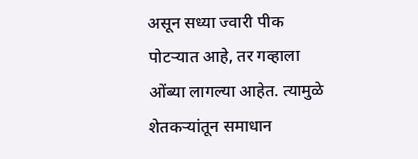असून सध्या ज्वारी पीक पोटऱ्यात आहे, तर गव्हाला ओंब्या लागल्या आहेत. त्यामुळे शेतकऱ्यांतून समाधान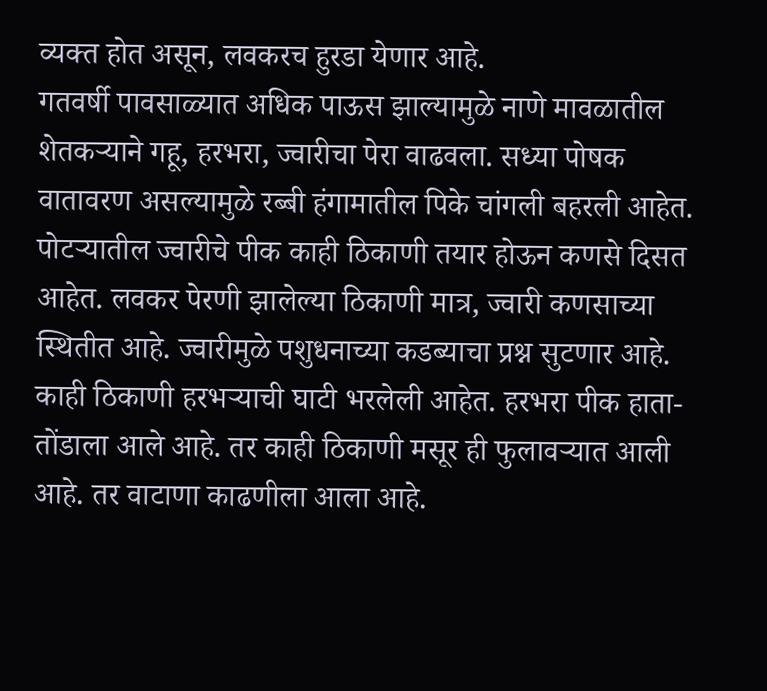व्यक्त होत असून, लवकरच हुरडा येणार आहे.
गतवर्षी पावसाळ्यात अधिक पाऊस झाल्यामुळे नाणे मावळातील शेतकऱ्याने गहू, हरभरा, ज्वारीचा पेरा वाढवला. सध्या पोषक वातावरण असल्यामुळे रब्बी हंगामातील पिके चांगली बहरली आहेत. पोटऱ्यातील ज्वारीचे पीक काही ठिकाणी तयार होऊन कणसे दिसत आहेत. लवकर पेरणी झालेल्या ठिकाणी मात्र, ज्वारी कणसाच्या स्थितीत आहे. ज्वारीमुळे पशुधनाच्या कडब्याचा प्रश्न सुटणार आहे. काही ठिकाणी हरभऱ्याची घाटी भरलेली आहेत. हरभरा पीक हाता-तोंडाला आले आहे. तर काही ठिकाणी मसूर ही फुलावऱ्यात आली आहे. तर वाटाणा काढणीला आला आहे.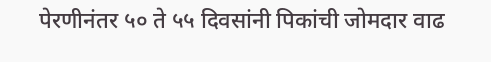पेरणीनंतर ५० ते ५५ दिवसांनी पिकांची जोमदार वाढ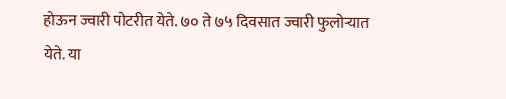होऊन ज्वारी पोटरीत येते. ७० ते ७५ दिवसात ज्वारी फुलोऱ्यात येते. या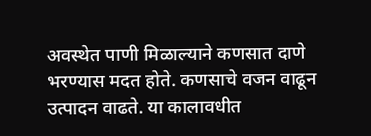अवस्थेत पाणी मिळाल्याने कणसात दाणे भरण्यास मदत होते. कणसाचे वजन वाढून उत्पादन वाढते. या कालावधीत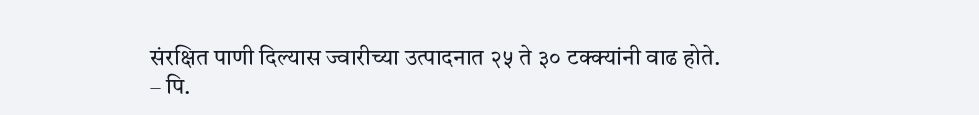संरक्षित पाणी दिल्यास ज्वारीच्या उत्पादनात २५ ते ३० टक्क्यांनी वाढ होते.
– पि.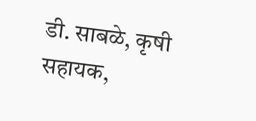डी. साबळे, कृषी सहायक,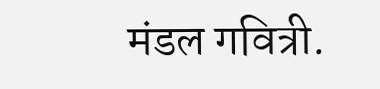मंडल गवित्री.